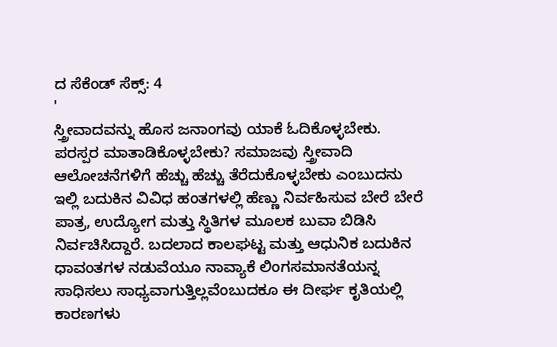ದ ಸೆಕೆಂಡ್ ಸೆಕ್ಸ್: 4
'
ಸ್ತ್ರೀವಾದವನ್ನು ಹೊಸ ಜನಾಂಗವು ಯಾಕೆ ಓದಿಕೊಳ್ಳಬೇಕು. ಪರಸ್ಪರ ಮಾತಾಡಿಕೊಳ್ಳಬೇಕು? ಸಮಾಜವು ಸ್ತ್ರೀವಾದಿ ಆಲೋಚನೆಗಳಿಗೆ ಹೆಚ್ಚು ಹೆಚ್ಚು ತೆರೆದುಕೊಳ್ಳಬೇಕು ಎಂಬುದನು ಇಲ್ಲಿ ಬದುಕಿನ ವಿವಿಧ ಹಂತಗಳಲ್ಲಿ ಹೆಣ್ಣು ನಿರ್ವಹಿಸುವ ಬೇರೆ ಬೇರೆ ಪಾತ್ರ, ಉದ್ಯೋಗ ಮತ್ತು ಸ್ಥಿತಿಗಳ ಮೂಲಕ ಬುವಾ ಬಿಡಿಸಿ ನಿರ್ವಚಿಸಿದ್ದಾರೆ. ಬದಲಾದ ಕಾಲಘಟ್ಟ ಮತ್ತು ಆಧುನಿಕ ಬದುಕಿನ ಧಾವಂತಗಳ ನಡುವೆಯೂ ನಾವ್ಯಾಕೆ ಲಿಂಗಸಮಾನತೆಯನ್ನ ಸಾಧಿಸಲು ಸಾಧ್ಯವಾಗುತ್ತಿಲ್ಲವೆಂಬುದಕೂ ಈ ದೀರ್ಘ ಕೃತಿಯಲ್ಲಿ ಕಾರಣಗಳು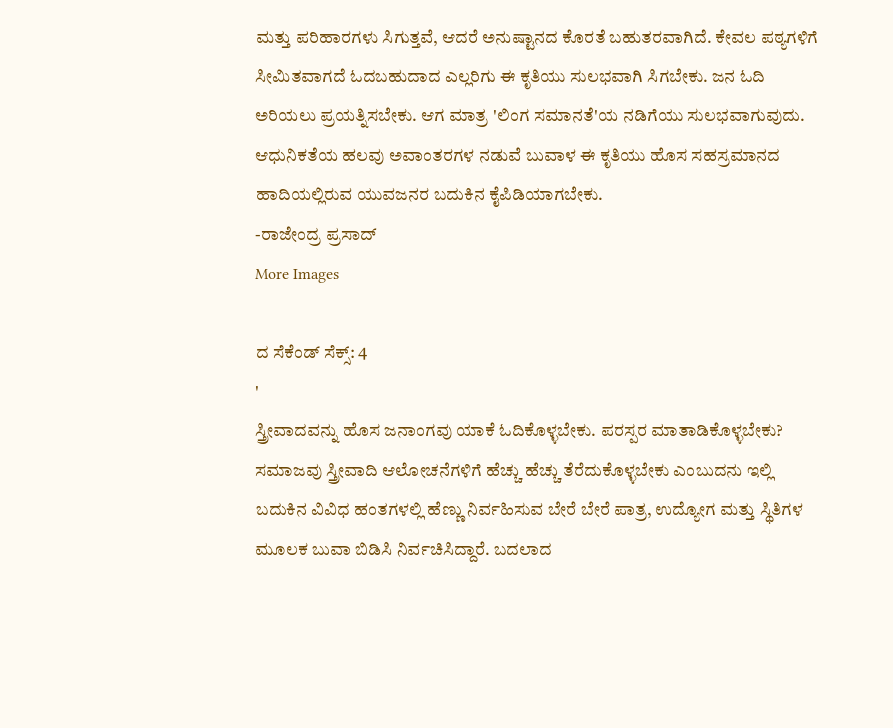ಮತ್ತು ಪರಿಹಾರಗಳು ಸಿಗುತ್ತವೆ, ಆದರೆ ಅನುಷ್ಟಾನದ ಕೊರತೆ ಬಹುತರವಾಗಿದೆ. ಕೇವಲ ಪಠ್ಯಗಳಿಗೆ ಸೀಮಿತವಾಗದೆ ಓದಬಹುದಾದ ಎಲ್ಲರಿಗು ಈ ಕೃತಿಯು ಸುಲಭವಾಗಿ ಸಿಗಬೇಕು. ಜನ ಓದಿ ಅರಿಯಲು ಪ್ರಯತ್ನಿಸಬೇಕು. ಆಗ ಮಾತ್ರ 'ಲಿಂಗ ಸಮಾನತೆ'ಯ ನಡಿಗೆಯು ಸುಲಭವಾಗುವುದು. ಆಧುನಿಕತೆಯ ಹಲವು ಅವಾಂತರಗಳ ನಡುವೆ ಬುವಾಳ ಈ ಕೃತಿಯು ಹೊಸ ಸಹಸ್ರಮಾನದ ಹಾದಿಯಲ್ಲಿರುವ ಯುವಜನರ ಬದುಕಿನ ಕೈಪಿಡಿಯಾಗಬೇಕು.
-ರಾಜೇಂದ್ರ ಪ್ರಸಾದ್
More Images

ದ ಸೆಕೆಂಡ್ ಸೆಕ್ಸ್: 4
'
ಸ್ತ್ರೀವಾದವನ್ನು ಹೊಸ ಜನಾಂಗವು ಯಾಕೆ ಓದಿಕೊಳ್ಳಬೇಕು. ಪರಸ್ಪರ ಮಾತಾಡಿಕೊಳ್ಳಬೇಕು? ಸಮಾಜವು ಸ್ತ್ರೀವಾದಿ ಆಲೋಚನೆಗಳಿಗೆ ಹೆಚ್ಚು ಹೆಚ್ಚು ತೆರೆದುಕೊಳ್ಳಬೇಕು ಎಂಬುದನು ಇಲ್ಲಿ ಬದುಕಿನ ವಿವಿಧ ಹಂತಗಳಲ್ಲಿ ಹೆಣ್ಣು ನಿರ್ವಹಿಸುವ ಬೇರೆ ಬೇರೆ ಪಾತ್ರ, ಉದ್ಯೋಗ ಮತ್ತು ಸ್ಥಿತಿಗಳ ಮೂಲಕ ಬುವಾ ಬಿಡಿಸಿ ನಿರ್ವಚಿಸಿದ್ದಾರೆ. ಬದಲಾದ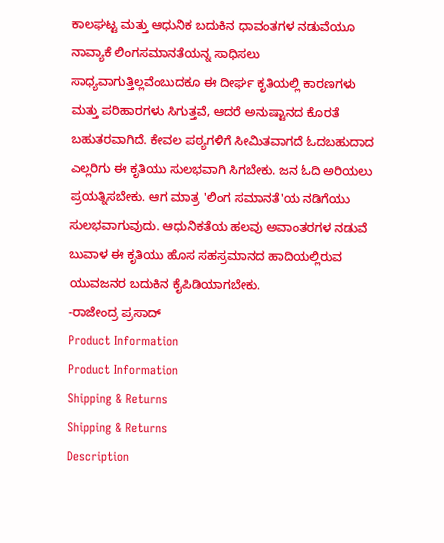ಕಾಲಘಟ್ಟ ಮತ್ತು ಆಧುನಿಕ ಬದುಕಿನ ಧಾವಂತಗಳ ನಡುವೆಯೂ ನಾವ್ಯಾಕೆ ಲಿಂಗಸಮಾನತೆಯನ್ನ ಸಾಧಿಸಲು ಸಾಧ್ಯವಾಗುತ್ತಿಲ್ಲವೆಂಬುದಕೂ ಈ ದೀರ್ಘ ಕೃತಿಯಲ್ಲಿ ಕಾರಣಗಳು ಮತ್ತು ಪರಿಹಾರಗಳು ಸಿಗುತ್ತವೆ, ಆದರೆ ಅನುಷ್ಟಾನದ ಕೊರತೆ ಬಹುತರವಾಗಿದೆ. ಕೇವಲ ಪಠ್ಯಗಳಿಗೆ ಸೀಮಿತವಾಗದೆ ಓದಬಹುದಾದ ಎಲ್ಲರಿಗು ಈ ಕೃತಿಯು ಸುಲಭವಾಗಿ ಸಿಗಬೇಕು. ಜನ ಓದಿ ಅರಿಯಲು ಪ್ರಯತ್ನಿಸಬೇಕು. ಆಗ ಮಾತ್ರ 'ಲಿಂಗ ಸಮಾನತೆ'ಯ ನಡಿಗೆಯು ಸುಲಭವಾಗುವುದು. ಆಧುನಿಕತೆಯ ಹಲವು ಅವಾಂತರಗಳ ನಡುವೆ ಬುವಾಳ ಈ ಕೃತಿಯು ಹೊಸ ಸಹಸ್ರಮಾನದ ಹಾದಿಯಲ್ಲಿರುವ ಯುವಜನರ ಬದುಕಿನ ಕೈಪಿಡಿಯಾಗಬೇಕು.
-ರಾಜೇಂದ್ರ ಪ್ರಸಾದ್
Product Information
Product Information
Shipping & Returns
Shipping & Returns
Description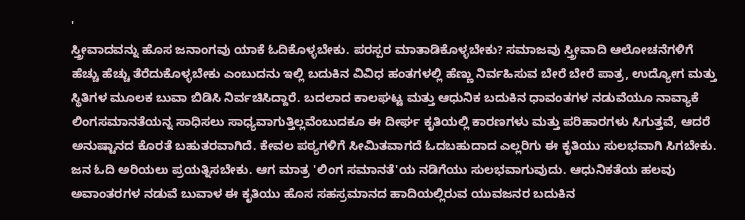'
ಸ್ತ್ರೀವಾದವನ್ನು ಹೊಸ ಜನಾಂಗವು ಯಾಕೆ ಓದಿಕೊಳ್ಳಬೇಕು. ಪರಸ್ಪರ ಮಾತಾಡಿಕೊಳ್ಳಬೇಕು? ಸಮಾಜವು ಸ್ತ್ರೀವಾದಿ ಆಲೋಚನೆಗಳಿಗೆ ಹೆಚ್ಚು ಹೆಚ್ಚು ತೆರೆದುಕೊಳ್ಳಬೇಕು ಎಂಬುದನು ಇಲ್ಲಿ ಬದುಕಿನ ವಿವಿಧ ಹಂತಗಳಲ್ಲಿ ಹೆಣ್ಣು ನಿರ್ವಹಿಸುವ ಬೇರೆ ಬೇರೆ ಪಾತ್ರ, ಉದ್ಯೋಗ ಮತ್ತು ಸ್ಥಿತಿಗಳ ಮೂಲಕ ಬುವಾ ಬಿಡಿಸಿ ನಿರ್ವಚಿಸಿದ್ದಾರೆ. ಬದಲಾದ ಕಾಲಘಟ್ಟ ಮತ್ತು ಆಧುನಿಕ ಬದುಕಿನ ಧಾವಂತಗಳ ನಡುವೆಯೂ ನಾವ್ಯಾಕೆ ಲಿಂಗಸಮಾನತೆಯನ್ನ ಸಾಧಿಸಲು ಸಾಧ್ಯವಾಗುತ್ತಿಲ್ಲವೆಂಬುದಕೂ ಈ ದೀರ್ಘ ಕೃತಿಯಲ್ಲಿ ಕಾರಣಗಳು ಮತ್ತು ಪರಿಹಾರಗಳು ಸಿಗುತ್ತವೆ, ಆದರೆ ಅನುಷ್ಟಾನದ ಕೊರತೆ ಬಹುತರವಾಗಿದೆ. ಕೇವಲ ಪಠ್ಯಗಳಿಗೆ ಸೀಮಿತವಾಗದೆ ಓದಬಹುದಾದ ಎಲ್ಲರಿಗು ಈ ಕೃತಿಯು ಸುಲಭವಾಗಿ ಸಿಗಬೇಕು. ಜನ ಓದಿ ಅರಿಯಲು ಪ್ರಯತ್ನಿಸಬೇಕು. ಆಗ ಮಾತ್ರ 'ಲಿಂಗ ಸಮಾನತೆ'ಯ ನಡಿಗೆಯು ಸುಲಭವಾಗುವುದು. ಆಧುನಿಕತೆಯ ಹಲವು ಅವಾಂತರಗಳ ನಡುವೆ ಬುವಾಳ ಈ ಕೃತಿಯು ಹೊಸ ಸಹಸ್ರಮಾನದ ಹಾದಿಯಲ್ಲಿರುವ ಯುವಜನರ ಬದುಕಿನ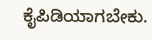ಕೈಪಿಡಿಯಾಗಬೇಕು.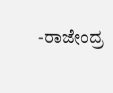-ರಾಜೇಂದ್ರ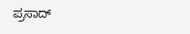ಪ್ರಸಾದ್